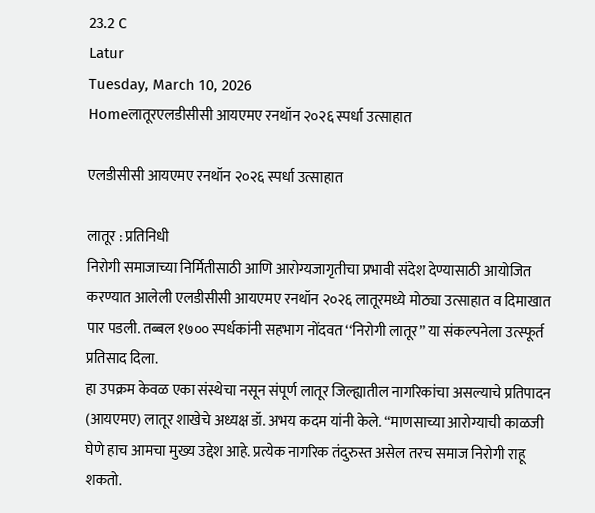23.2 C
Latur
Tuesday, March 10, 2026
Homeलातूरएलडीसीसी आयएमए रनथॉन २०२६ स्पर्धा उत्साहात

एलडीसीसी आयएमए रनथॉन २०२६ स्पर्धा उत्साहात

लातूर : प्रतिनिधी
निरोगी समाजाच्या निर्मितीसाठी आणि आरोग्यजागृतीचा प्रभावी संदेश देण्यासाठी आयोजित करण्यात आलेली एलडीसीसी आयएमए रनथॉन २०२६ लातूरमध्ये मोठ्या उत्साहात व दिमाखात पार पडली. तब्बल १७०० स्पर्धकांनी सहभाग नोंदवत ‘‘निरोगी लातूर’’ या संकल्पनेला उत्स्फूर्त प्रतिसाद दिला.
हा उपक्रम केवळ एका संस्थेचा नसून संपूर्ण लातूर जिल्ह्यातील नागरिकांचा असल्याचे प्रतिपादन (आयएमए) लातूर शाखेचे अध्यक्ष डॉ. अभय कदम यांनी केले. ‘‘माणसाच्या आरोग्याची काळजी घेणे हाच आमचा मुख्य उद्देश आहे. प्रत्येक नागरिक तंदुरुस्त असेल तरच समाज निरोगी राहू शकतो.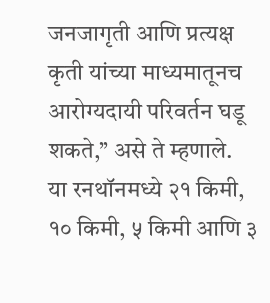जनजागृती आणि प्रत्यक्ष कृती यांच्या माध्यमातूनच आरोग्यदायी परिवर्तन घडू शकते,’’ असे ते म्हणाले.
या रनथॉनमध्ये २१ किमी, १० किमी, ५ किमी आणि ३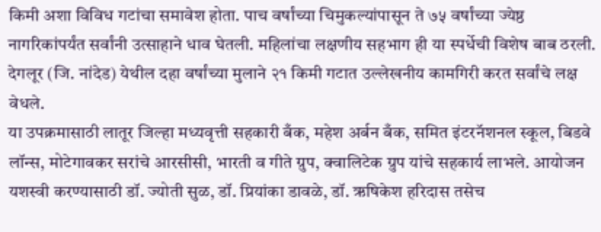किमी अशा विविध गटांचा समावेश होता. पाच वर्षांच्या चिमुकल्यांपासून ते ७५ वर्षांच्या ज्येष्ठ नागरिकांपर्यंत सर्वांनी उत्साहाने धाव घेतली. महिलांचा लक्षणीय सहभाग ही या स्पर्धेची विशेष बाब ठरली. देगलूर (जि. नांदेड) येथील दहा वर्षांच्या मुलाने २१ किमी गटात उल्लेखनीय कामगिरी करत सर्वांचे लक्ष वेधले.
या उपक्रमासाठी लातूर जिल्हा मध्यवृत्ती सहकारी बँक, महेश अर्बन बँक, समित इंटरनॅशनल स्कूल, बिडवे लॉन्स, मोटेगावकर सरांचे आरसीसी, भारती व गीते ग्रुप, क्वालिटेक ग्रुप यांचे सहकार्य लाभले. आयोजन यशस्वी करण्यासाठी डॉ. ज्योती सुळ, डॉ. प्रियांका डावळे, डॉ. ऋषिकेश हरिदास तसेच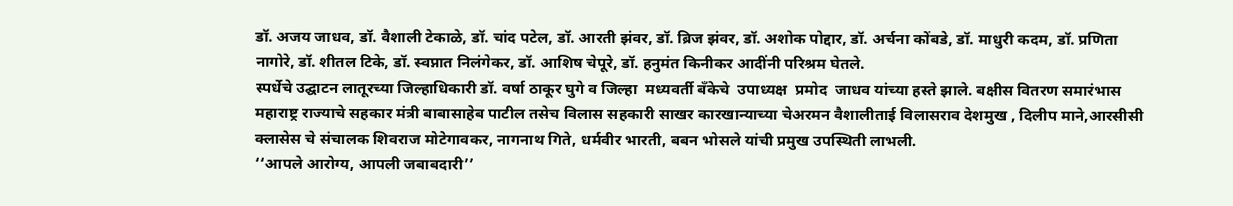डॉ. अजय जाधव, डॉ. वैशाली टेकाळे, डॉ. चांद पटेल, डॉ. आरती झंवर, डॉ. ब्रिज झंवर, डॉ. अशोक पोद्दार, डॉ. अर्चना कोंबडे, डॉ. माधुरी कदम, डॉ. प्रणिता नागोरे, डॉ. शीतल टिके, डॉ. स्वप्नात निलंगेकर, डॉ. आशिष चेपूरे, डॉ. हनुमंत किनीकर आदींनी परिश्रम घेतले.
स्पर्धेचे उद्घाटन लातूरच्या जिल्हाधिकारी डॉ. वर्षा ठाकूर घुगे व जिल्हा  मध्यवर्ती बँकेचे  उपाध्यक्ष  प्रमोद  जाधव यांच्या हस्ते झाले. बक्षीस वितरण समारंभास महाराष्ट्र राज्याचे सहकार मंत्री बाबासाहेब पाटील तसेच विलास सहकारी साखर कारखान्याच्या चेअरमन वैशालीताई विलासराव देशमुख , दिलीप माने,आरसीसी क्लासेस चे संचालक शिवराज मोटेगावकर, नागनाथ गिते, धर्मवीर भारती, बबन भोसले यांची प्रमुख उपस्थिती लाभली.
‘‘आपले आरोग्य, आपली जबाबदारी’’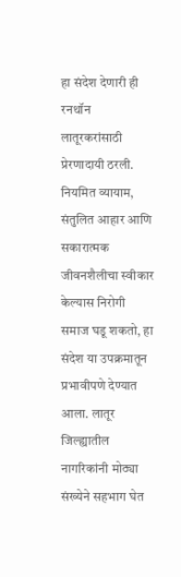हा संदेश देणारी ही रनथॉन लातूरकरांसाठी प्रेरणादायी ठरली. नियमित व्यायाम, संतुलित आहार आणि सकारात्मक जीवनशैलीचा स्वीकार केल्यास निरोगी समाज घडू शकतो, हा संदेश या उपक्रमातून प्रभावीपणे देण्यात आला. लातूर जिल्ह्यातील नागरिकांनी मोठ्या संख्येने सहभाग घेत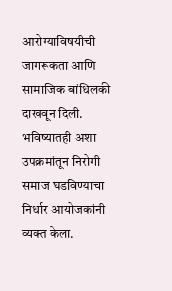आरोग्याविषयीची जागरूकता आणि सामाजिक बांधिलकी दाखवून दिली. भविष्यातही अशा उपक्रमांतून निरोगी समाज घडविण्याचा निर्धार आयोजकांनी व्यक्त केला.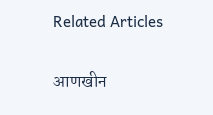Related Articles

आणखीन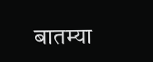बातम्या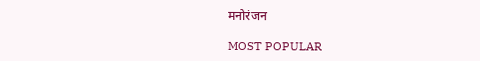मनोरंजन

MOST POPULAR